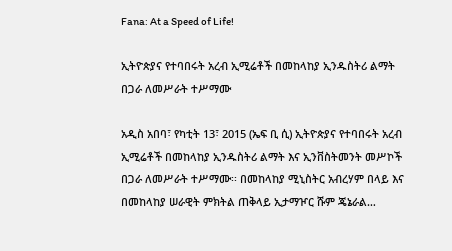Fana: At a Speed of Life!

ኢትዮጵያና የተባበሩት አረብ ኢሚሬቶች በመከላከያ ኢንዱስትሪ ልማት በጋራ ለመሥራት ተሥማሙ

አዲስ አበባ፣ የካቲት 13፣ 2015 (ኤፍ ቢ ሲ) ኢትዮጵያና የተባበሩት አረብ ኢሚሬቶች በመከላከያ ኢንዱስትሪ ልማት እና ኢንቨስትመንት መሥኮች በጋራ ለመሥራት ተሥማሙ፡፡ በመከላከያ ሚኒስትር አብረሃም በላይ እና በመከላከያ ሠራዊት ምክትል ጠቅላይ ኢታማዦር ሹም ጄኔራል…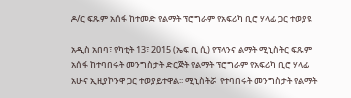ዶ/ር ፍጹም አሰፋ ከተመድ የልማት ፕሮግራም የአፍሪካ ቢሮ ሃላፊ ጋር ተወያዩ

አዲስ አበባ፣ የካቲት 13፣ 2015 (ኤፍ ቢ ሲ) የፕላንና ልማት ሚኒስትር ፍጹም አሰፋ ከተባበሩት መንግስታት ድርጅት የልማት ፕሮግራም የአፍሪካ ቢሮ ሃላፊ አሁና ኢዚያኮንዋ ጋር ተወያይተዋል፡፡ ሚኒስትሯ  የተባበሩት መንግስታት የልማት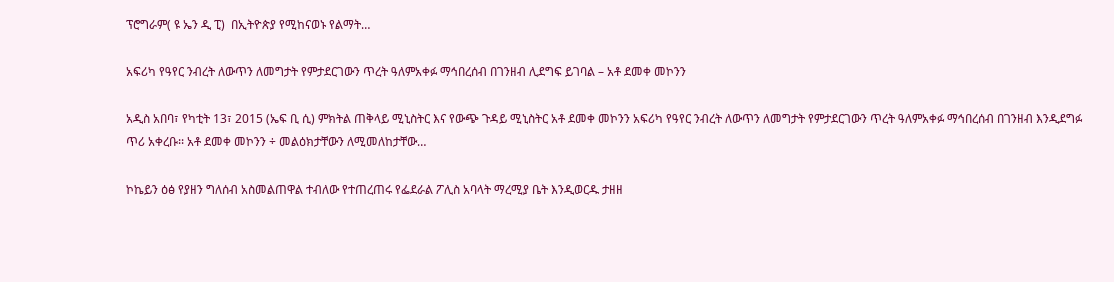ፕሮግራም( ዩ ኤን ዲ ፒ)  በኢትዮጵያ የሚከናወኑ የልማት…

አፍሪካ የዓየር ንብረት ለውጥን ለመግታት የምታደርገውን ጥረት ዓለምአቀፉ ማኅበረሰብ በገንዘብ ሊደግፍ ይገባል – አቶ ደመቀ መኮንን

አዲስ አበባ፣ የካቲት 13፣ 2015 (ኤፍ ቢ ሲ) ምክትል ጠቅላይ ሚኒስትር እና የውጭ ጉዳይ ሚኒስትር አቶ ደመቀ መኮንን አፍሪካ የዓየር ንብረት ለውጥን ለመግታት የምታደርገውን ጥረት ዓለምአቀፉ ማኅበረሰብ በገንዘብ እንዲደግፉ ጥሪ አቀረቡ፡፡ አቶ ደመቀ መኮንን ÷ መልዕክታቸውን ለሚመለከታቸው…

ኮኬይን ዕፅ የያዘን ግለሰብ አስመልጠዋል ተብለው የተጠረጠሩ የፌደራል ፖሊስ አባላት ማረሚያ ቤት እንዲወርዱ ታዘዘ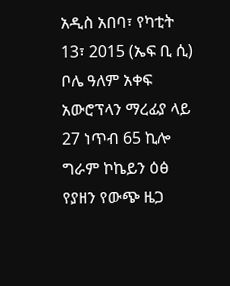አዲስ አበባ፣ የካቲት 13፣ 2015 (ኤፍ ቢ ሲ) ቦሌ ዓለም አቀፍ አውሮፕላን ማረፊያ ላይ 27 ነጥብ 65 ኪሎ ግራም ኮኬይን ዕፅ የያዘን የውጭ ዜጋ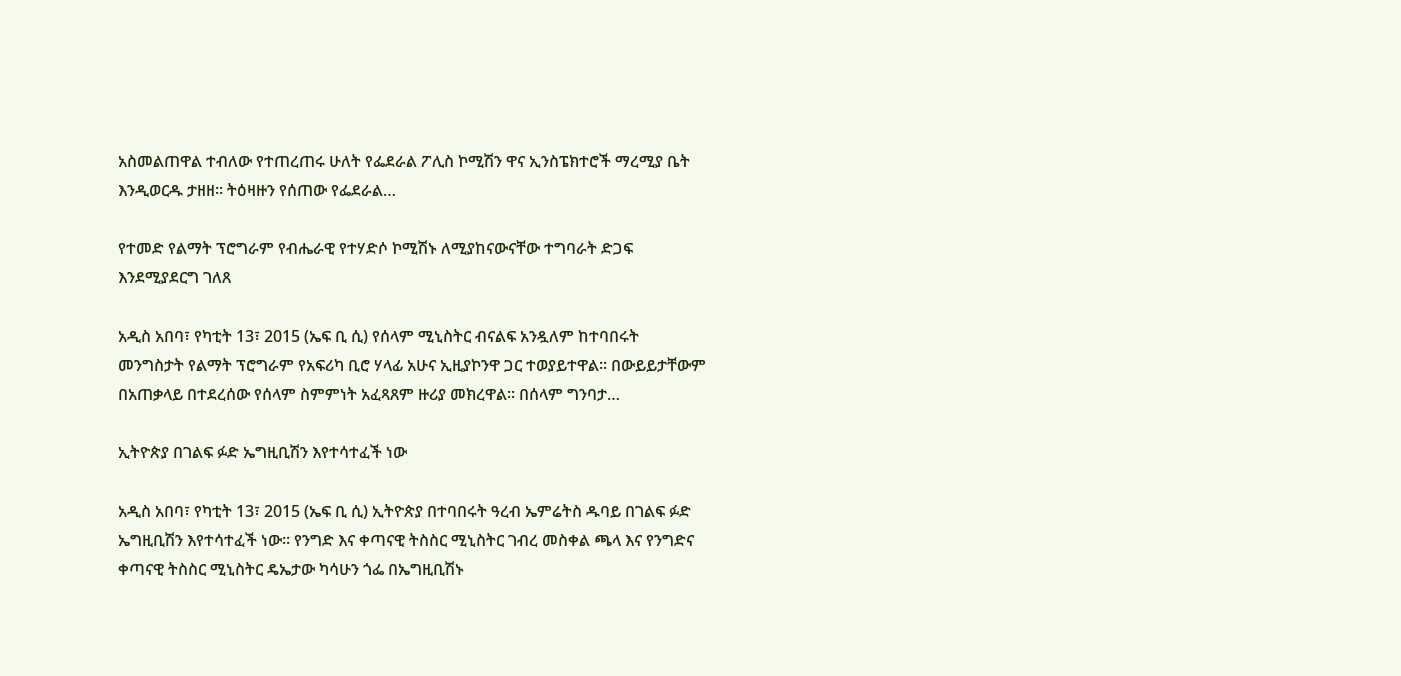አስመልጠዋል ተብለው የተጠረጠሩ ሁለት የፌደራል ፖሊስ ኮሚሽን ዋና ኢንስፔክተሮች ማረሚያ ቤት እንዲወርዱ ታዘዘ፡፡ ትዕዛዙን የሰጠው የፌደራል…

የተመድ የልማት ፕሮግራም የብሔራዊ የተሃድሶ ኮሚሽኑ ለሚያከናውናቸው ተግባራት ድጋፍ እንደሚያደርግ ገለጸ

አዲስ አበባ፣ የካቲት 13፣ 2015 (ኤፍ ቢ ሲ) የሰላም ሚኒስትር ብናልፍ አንዷለም ከተባበሩት መንግስታት የልማት ፕሮግራም የአፍሪካ ቢሮ ሃላፊ አሁና ኢዚያኮንዋ ጋር ተወያይተዋል፡፡ በውይይታቸውም በአጠቃላይ በተደረሰው የሰላም ስምምነት አፈጻጸም ዙሪያ መክረዋል፡፡ በሰላም ግንባታ…

ኢትዮጵያ በገልፍ ፉድ ኤግዚቢሽን እየተሳተፈች ነው

አዲስ አበባ፣ የካቲት 13፣ 2015 (ኤፍ ቢ ሲ) ኢትዮጵያ በተባበሩት ዓረብ ኤምሬትስ ዱባይ በገልፍ ፉድ ኤግዚቢሽን እየተሳተፈች ነው፡፡ የንግድ እና ቀጣናዊ ትስስር ሚኒስትር ገብረ መስቀል ጫላ እና የንግድና ቀጣናዊ ትስስር ሚኒስትር ዴኤታው ካሳሁን ጎፌ በኤግዚቢሽኑ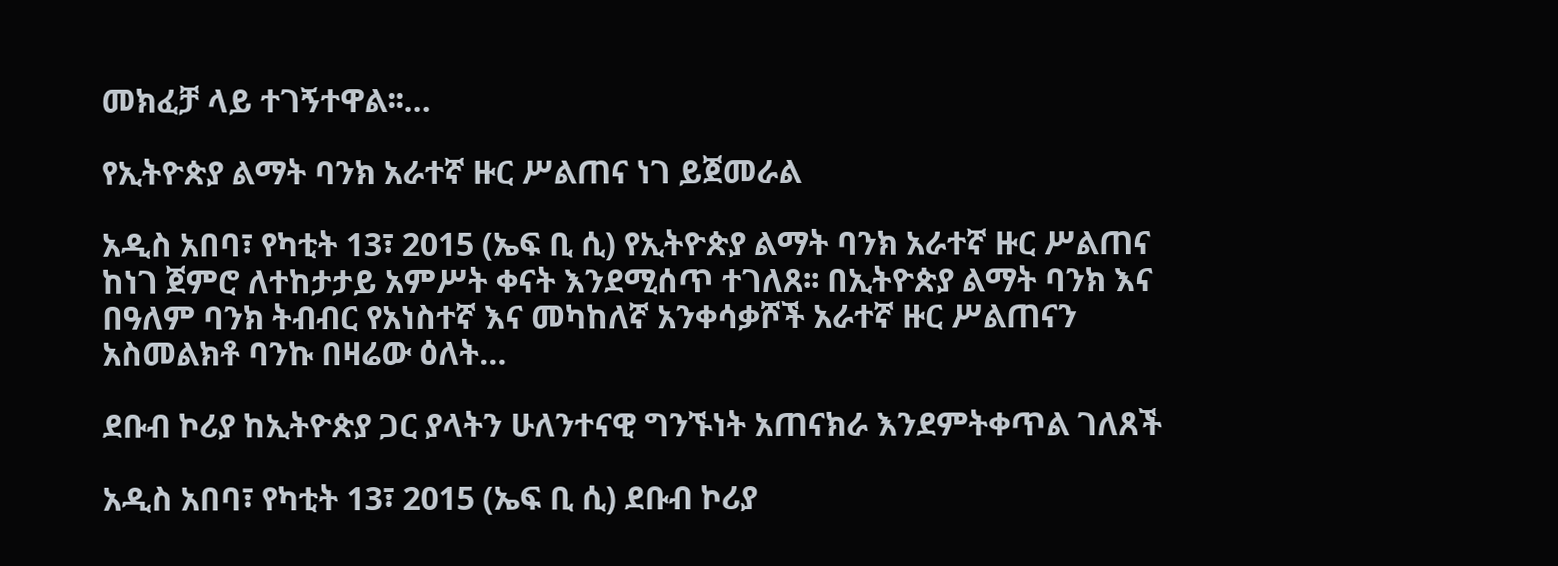መክፈቻ ላይ ተገኝተዋል፡፡…

የኢትዮጵያ ልማት ባንክ አራተኛ ዙር ሥልጠና ነገ ይጀመራል

አዲስ አበባ፣ የካቲት 13፣ 2015 (ኤፍ ቢ ሲ) የኢትዮጵያ ልማት ባንክ አራተኛ ዙር ሥልጠና ከነገ ጀምሮ ለተከታታይ አምሥት ቀናት እንደሚሰጥ ተገለጸ፡፡ በኢትዮጵያ ልማት ባንክ እና በዓለም ባንክ ትብብር የአነስተኛ እና መካከለኛ አንቀሳቃሾች አራተኛ ዙር ሥልጠናን አስመልክቶ ባንኩ በዛሬው ዕለት…

ደቡብ ኮሪያ ከኢትዮጵያ ጋር ያላትን ሁለንተናዊ ግንኙነት አጠናክራ እንደምትቀጥል ገለጸች

አዲስ አበባ፣ የካቲት 13፣ 2015 (ኤፍ ቢ ሲ) ደቡብ ኮሪያ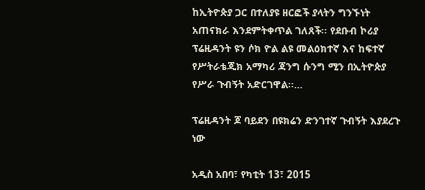ከኢትዮጵያ ጋር በተለያዩ ዘርፎች ያላትን ግንኙነት አጠናክራ እንደምትቀጥል ገለጸች፡፡ የደቡብ ኮሪያ ፕሬዚዳንት ዩን ሶክ ዮል ልዩ መልዕክተኛ እና ከፍተኛ የሥትራቴጂክ አማካሪ ጃንግ ሱንግ ሚን በኢትዮጵያ የሥራ ጉብኝት አድርገዋል፡፡…

ፕሬዚዳንት ጆ ባይደን በዩክሬን ድንገተኛ ጉብኝት እያደረጉ ነው

አዲስ አበባ፣ የካቲት 13፣ 2015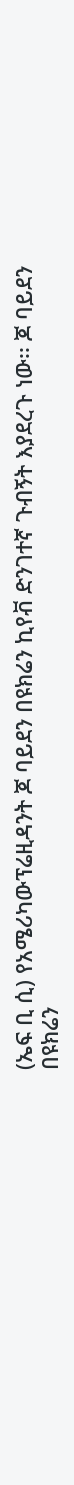(ኤፍ ቢ ሲ) የአሜሪካውፕሬዚዳንት ጆ ባይደን በዩክሬን ኪየቭ ድንገተኛ ጉብኝት እያደረጉ ነው፡፡ ጆ ባይደን በዩክሬን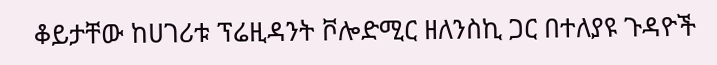ቆይታቸው ከሀገሪቱ ፕሬዚዳንት ቮሎድሚር ዘለንስኪ ጋር በተለያዩ ጉዳዮች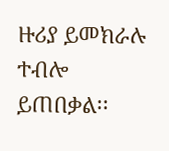ዙሪያ ይመክራሉ ተብሎ ይጠበቃል፡፡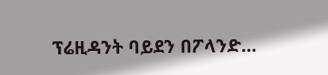ፕሬዚዳንት ባይደን በፖላንድ…